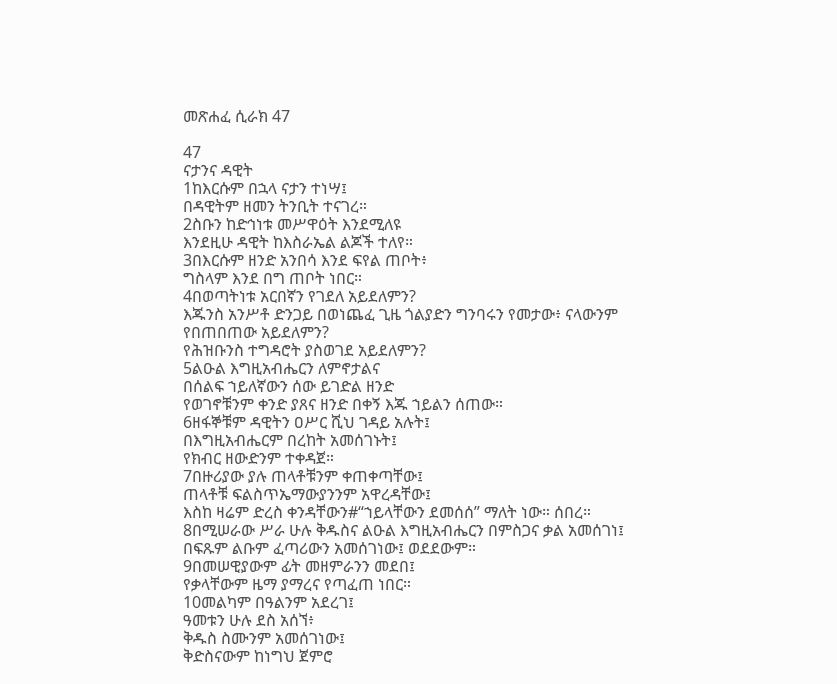መጽሐፈ ሲራክ 47

47
ናታንና ዳዊት
1ከእርሱም በኋላ ናታን ተነሣ፤
በዳዊትም ዘመን ትንቢት ተናገረ።
2ስቡን ከድኅነቱ መሥዋዕት እንደሚለዩ
እንደዚሁ ዳዊት ከእስራኤል ልጆች ተለየ።
3በእርሱም ዘንድ አንበሳ እንደ ፍየል ጠቦት፥
ግስላም እንደ በግ ጠቦት ነበር።
4በወጣትነቱ አርበኛን የገደለ አይደለምን?
እጁንስ አንሥቶ ድንጋይ በወነጨፈ ጊዜ ጎልያድን ግንባሩን የመታው፥ ናላውንም የበጠበጠው አይደለምን?
የሕዝቡንስ ተግዳሮት ያስወገደ አይደለምን?
5ልዑል እግዚአብሔርን ለምኖታልና
በሰልፍ ኀይለኛውን ሰው ይገድል ዘንድ
የወገኖቹንም ቀንድ ያጸና ዘንድ በቀኝ እጁ ኀይልን ሰጠው።
6ዘፋኞቹም ዳዊትን ዐሥር ሺህ ገዳይ አሉት፤
በእግዚአብሔርም በረከት አመሰገኑት፤
የክብር ዘውድንም ተቀዳጀ።
7በዙሪያው ያሉ ጠላቶቹንም ቀጠቀጣቸው፤
ጠላቶቹ ፍልስጥኤማውያንንም አዋረዳቸው፤
እስከ ዛሬም ድረስ ቀንዳቸውን#“ኀይላቸውን ደመሰሰ” ማለት ነው። ሰበረ።
8በሚሠራው ሥራ ሁሉ ቅዱስና ልዑል እግዚአብሔርን በምስጋና ቃል አመሰገነ፤
በፍጹም ልቡም ፈጣሪውን አመሰገነው፤ ወደደውም።
9በመሠዊያውም ፊት መዘምራንን መደበ፤
የቃላቸውም ዜማ ያማረና የጣፈጠ ነበር።
10መልካም በዓልንም አደረገ፤
ዓመቱን ሁሉ ደስ አሰኘ፥
ቅዱስ ስሙንም አመሰገነው፤
ቅድስናውም ከነግህ ጀምሮ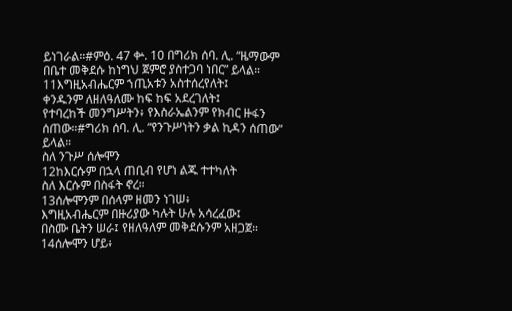ይነገራል።#ምዕ. 47 ቍ. 10 በግሪክ ሰባ. ሊ. “ዜማውም በቤተ መቅደሱ ከነግህ ጀምሮ ያስተጋባ ነበር” ይላል።
11እግዚአብሔርም ኀጢአቱን አስተሰረየለት፤
ቀንዱንም ለዘለዓለሙ ከፍ ከፍ አደረገለት፤
የተባረከች መንግሥትን፥ የእስራኤልንም የክብር ዙፋን ሰጠው።#ግሪክ ሰባ. ሊ. “የንጉሥነትን ቃል ኪዳን ሰጠው” ይላል።
ስለ ንጉሥ ሰሎሞን
12ከእርሱም በኋላ ጠቢብ የሆነ ልጁ ተተካለት
ስለ እርሱም በስፋት ኖረ።
13ሰሎሞንም በሰላም ዘመን ነገሠ፥
እግዚአብሔርም በዙሪያው ካሉት ሁሉ አሳረፈው፤
በስሙ ቤትን ሠራ፤ የዘለዓለም መቅደሱንም አዘጋጀ።
14ሰሎሞን ሆይ፥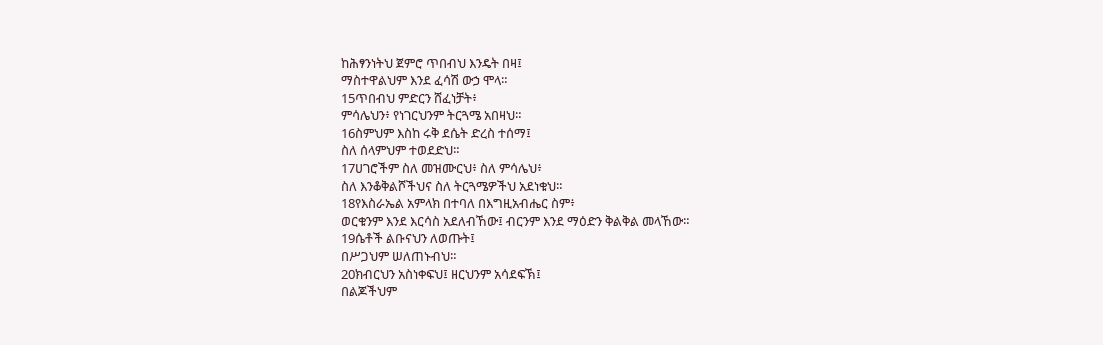ከሕፃንነትህ ጀምሮ ጥበብህ እንዴት በዛ፤
ማስተዋልህም እንደ ፈሳሽ ውኃ ሞላ።
15ጥበብህ ምድርን ሸፈነቻት፥
ምሳሌህን፥ የነገርህንም ትርጓሜ አበዛህ።
16ስምህም እስከ ሩቅ ደሴት ድረስ ተሰማ፤
ስለ ሰላምህም ተወደድህ።
17ሀገሮችም ስለ መዝሙርህ፥ ስለ ምሳሌህ፥
ስለ እንቆቅልሾችህና ስለ ትርጓሜዎችህ አደነቁህ።
18የእስራኤል አምላክ በተባለ በእግዚአብሔር ስም፥
ወርቁንም እንደ እርሳስ አደለብኸው፤ ብርንም እንደ ማዕድን ቅልቅል መላኸው።
19ሴቶች ልቡናህን ለወጡት፤
በሥጋህም ሠለጠኑብህ።
20ክብርህን አስነቀፍህ፤ ዘርህንም አሳደፍኽ፤
በልጆችህም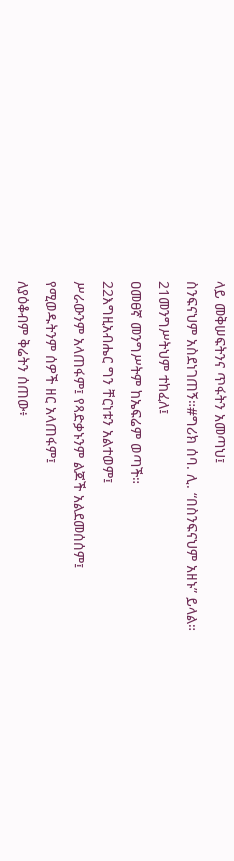ላይ መቅሠፍትንና ጥፋትን አመጣህ፤
ስንፍናህም አስደነገጠኝ።#ግሪክ ሰባ. ሊ. “በስንፍናህም አዘኑ” ይላል።
21መንግሥትህም ተከፈለ፤
ዐመፀኛ መንግሥትም ከኤፍሬም ወጣች።
22እግዚአብሔር ግን ቸርነቱን አልተወም፤
ሥራውንም አላጠፋም፤ የጻድቃኑንም ልጆች አልደመሰሰም፤
የሚወዱትንም ሰዎች ዘር አላጠፋም፤
ለያዕቆብም ቅሬትን ሰጠው፥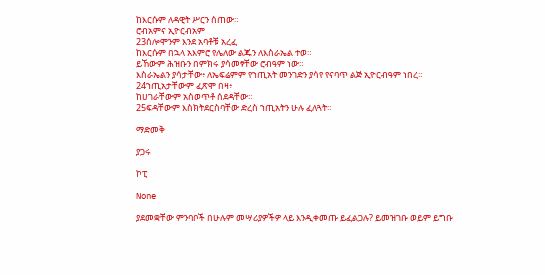ከእርሱም ለዳዊት ሥርን ሰጠው።
ሮብአምና ኢዮርብአም
23ሰሎሞንም እንደ አባቶቹ አረፈ
ከእርሱም በኋላ አእምሮ የሌለው ልጁን ለእስራኤል ተወ።
ይኸውም ሕዝቡን በምክሩ ያሳመፃቸው ሮብዓም ነው።
እስራኤልን ያሳታቸው፥ ለኤፍሬምም የኀጢአት መንገድን ያሳየ የናባጥ ልጅ ኢዮርብዓም ነበረ።
24ኀጢአታቸውም ፈጽሞ በዛ፥
ከሀገራቸውም አስወጥቶ ሰደዳቸው።
25ፍዳቸውም እስክትደርስባቸው ድረስ ኀጢአትን ሁሉ ፈለጓት።

ማድመቅ

ያጋሩ

ኮፒ

None

ያደመቋቸው ምንባቦች በሁሉም መሣሪያዎችዎ ላይ እንዲቀመጡ ይፈልጋሉ? ይመዝገቡ ወይም ይግቡ